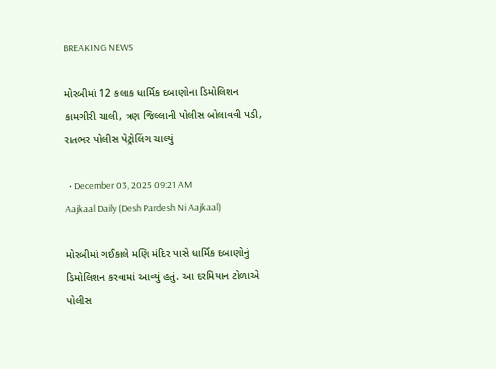BREAKING NEWS

મોરબીમાં 12 કલાક ધાર્મિક દબાણોના ડિમોલિશન કામગીરી ચાલી, ત્રણ જિલ્લાની પોલીસ બોલાવવી પડી, રાતભર પોલીસ પેટ્રોલિંગ ચાલ્યું

  • December 03, 2025 09:21 AM
Aajkaal Daily (Desh Pardesh Ni Aajkaal)

મોરબીમાં ગઈકાલે મણિ મંદિર પાસે ધાર્મિક દબાણોનું ડિમોલિશન કરવામાં આવ્યું હતું. આ દરમિયાન ટોળાએ પોલીસ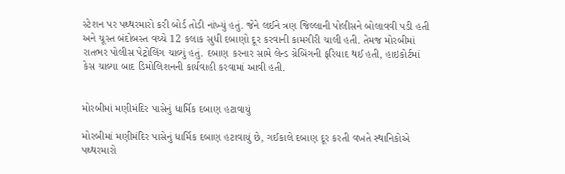સ્ટેશન પર પથ્થરમારો કરી બોર્ડ તોડી નાંખ્યું હતું. જેને લઈને ત્રણ જિલ્લાની પોલીસને બોલાવવી પડી હતી અને ચૂસ્ત બંદોબસ્ત વચ્ચે 12 કલાક સુધી દબાણો દૂર કરવાની કામગીરી ચાલી હતી. તેમજ મોરબીમાં રાતભર પોલીસ પેટ્રોલિંગ ચાલ્યું હતું. દબાણ કરનાર સામે લેન્ડ ગ્રેબિંગની ફરિયાદ થઈ હતી, હાઇકોર્ટમાં કેસ ચાલ્યા બાદ ડિમોલિશનની કાર્યવાહી કરવામાં આવી હતી.


મોરબીમાં મણીમંદિર પાસેનું ધાર્મિક દબાણ હટાવાયું

મોરબીમાં મણીમંદિર પાસેનું ધાર્મિક દબાણ હટાવાયું છે, ગઈકાલે દબાણ દૂર કરતી વખતે સ્થાનિકોએ પથ્થરમારો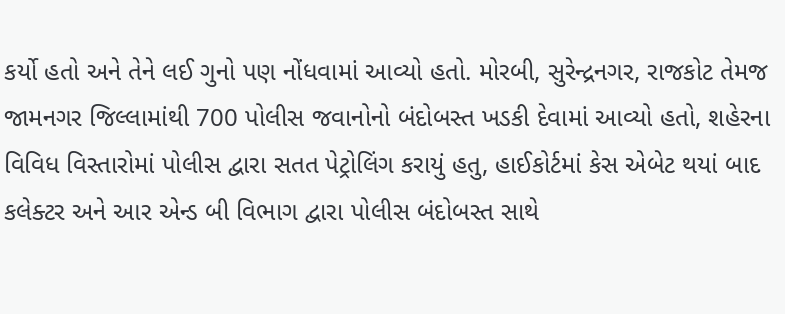કર્યો હતો અને તેને લઈ ગુનો પણ નોંધવામાં આવ્યો હતો. મોરબી, સુરેન્દ્રનગર, રાજકોટ તેમજ જામનગર જિલ્લામાંથી 700 પોલીસ જવાનોનો બંદોબસ્ત ખડકી દેવામાં આવ્યો હતો, શહેરના વિવિધ વિસ્તારોમાં પોલીસ દ્વારા સતત પેટ્રોલિંગ કરાયું હતુ, હાઈકોર્ટમાં કેસ એબેટ થયાં બાદ કલેક્ટર અને આર એન્ડ બી વિભાગ દ્વારા પોલીસ બંદોબસ્ત સાથે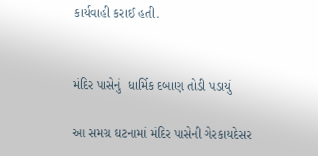કાર્યવાહી કરાઈ હતી.


મંદિર પાસેનું  ધાર્મિક દબાણ તોડી પડાયું

આ સમગ્ર ઘટનામાં મંદિર પાસેની ગેરકાયદેસર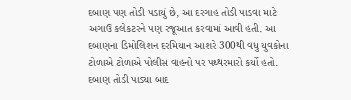દબાણ પણ તોડી પડાયું છે, આ દરગાહ તોડી પાડવા માટે અગાઉ કલેકટરને પણ રજૂઆત કરવામાં આવી હતી. આ દબાણના ડિમોલિશન દરમિયાન આશરે 300થી વધુ યુવકોના ટોળાએ ટોળાએ પોલીસ વાહનો પર પથ્થરમારો કર્યો હતો. દબાણ તોડી પાડ્યા બાદ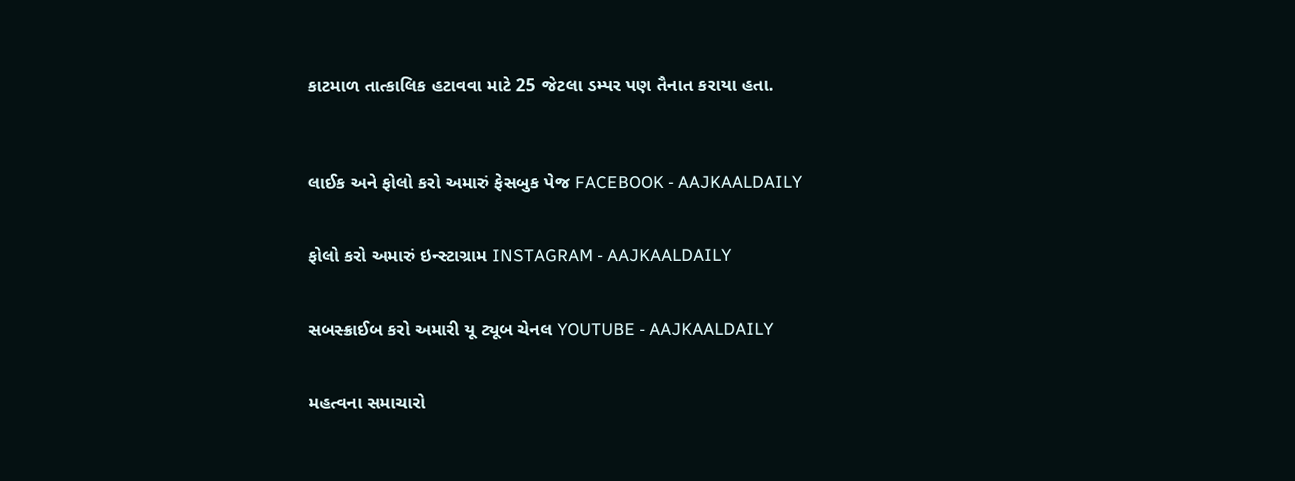કાટમાળ તાત્કાલિક હટાવવા માટે 25 જેટલા ડમ્પર પણ તૈનાત કરાયા હતા.



લાઈક અને ફોલો કરો અમારું ફેસબુક પેજ FACEBOOK - AAJKAALDAILY


ફોલો કરો અમારું ઇન્સ્ટાગ્રામ INSTAGRAM - AAJKAALDAILY


સબસ્ક્રાઈબ કરો અમારી યૂ ટ્યૂબ ચેનલ YOUTUBE - AAJKAALDAILY


મહત્વના સમાચારો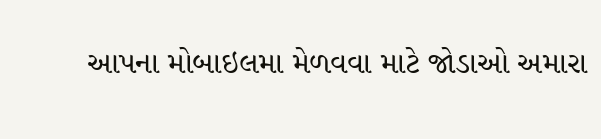આપના મોબાઇલમા મેળવવા માટે જોડાઓ અમારા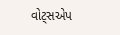વોટ્સએપ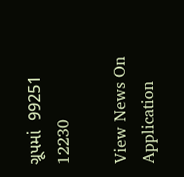ગ્રૂપમાં  99251 12230

View News On Application